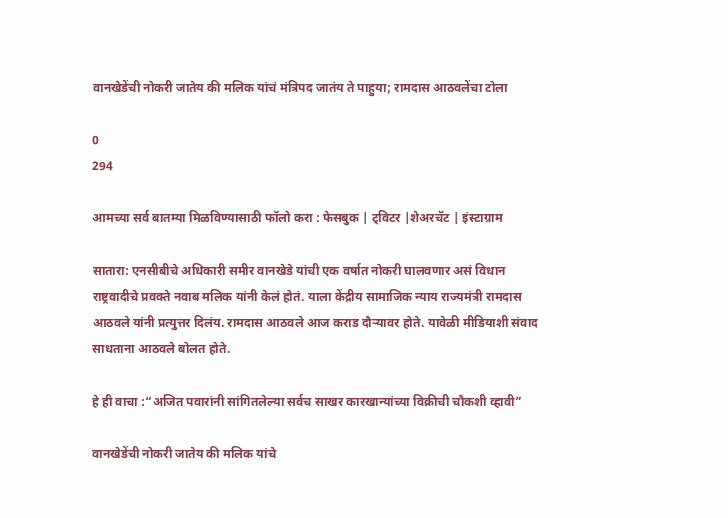वानखेडेंची नोकरी जातेय की मलिक यांचं मंत्रिपद जातंय ते पाहुया; रामदास आठवलेंचा टोला

0
294

आमच्या सर्व बातम्या मिळविण्यासाठी फॉलो करा : फेसबुक | ट्विटर |शेअरचॅट | इंस्टाग्राम

सातारा: एनसीबीचे अधिकारी समीर वानखेडे यांची एक वर्षात नोकरी घालवणार असं विधान राष्ट्रवादीचे प्रवक्ते नवाब मलिक यांनी केलं होतं. याला केंद्रीय सामाजिक न्याय राज्यमंत्री रामदास आठवले यांनी प्रत्युत्तर दिलंय. रामदास आठवले आज कराड दौऱ्यावर होते. यावेळी मीडियाशी संवाद साधताना आठवले बोलत होते.

हे ही वाचा :“अजित पवारांनी सांगितलेल्या सर्वच साखर कारखान्यांच्या विक्रीची चौकशी व्हावी”

वानखेडेंची नोकरी जातेय की मलिक यांचे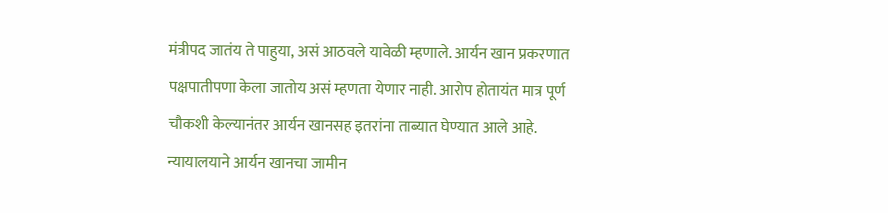मंत्रीपद जातंय ते पाहुया, असं आठवले यावेळी म्हणाले. आर्यन खान प्रकरणात पक्षपातीपणा केला जातोय असं म्हणता येणार नाही. आरोप होतायंत मात्र पूर्ण चौकशी केल्यानंतर आर्यन खानसह इतरांना ताब्यात घेण्यात आले आहे. न्यायालयाने आर्यन खानचा जामीन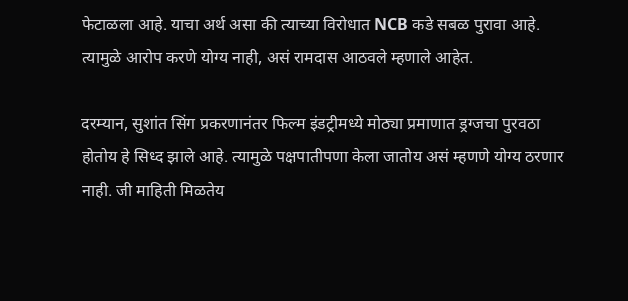फेटाळला आहे. याचा अर्थ असा की त्याच्या विरोधात NCB कडे सबळ पुरावा आहे. त्यामुळे आरोप करणे योग्य नाही, असं रामदास आठवले म्हणाले आहेत.

दरम्यान, सुशांत सिंग प्रकरणानंतर फिल्म इंडट्रीमध्ये मोठ्या प्रमाणात ड्रग्जचा पुरवठा होतोय हे सिध्द झाले आहे. त्यामुळे पक्षपातीपणा केला जातोय असं म्हणणे योग्य ठरणार नाही. जी माहिती मिळतेय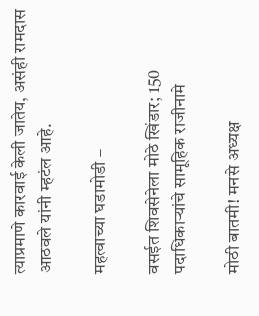त्याप्रमाणे कारवाई केली जातेय, असंही रामदास आठवले यांनी म्हटंल आहे.

महत्वाच्या घडामोडी –

वसईत शिवसेनेला मोठे खिंडार; 150 पदाधिकाऱ्यांचे सामूहिक राजीनामे

मोठी बातमी! मनसे अध्यक्ष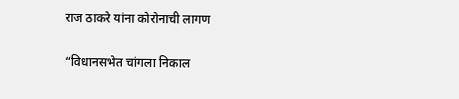राज ठाकरे यांना कोरोनाची लागण

“विधानसभेत चांगला निकाल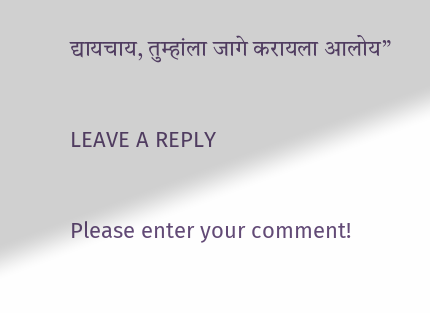द्यायचाय, तुम्हांला जागे करायला आलोय”

LEAVE A REPLY

Please enter your comment!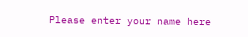Please enter your name here